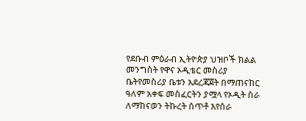የደቡብ ምዕራብ ኢትዮጵያ ህዝቦች ክልል መንግስት የዋና ኦዲቴር መስሪያ ቤትየመስሪያ ቤቱን አደረጃጀት በማጠናከር ዓለም አቀፍ መስፈርትን ያሟላ የኦዲት ስራ ለማከናወን ትኩረት ሰጥቶ እየሰራ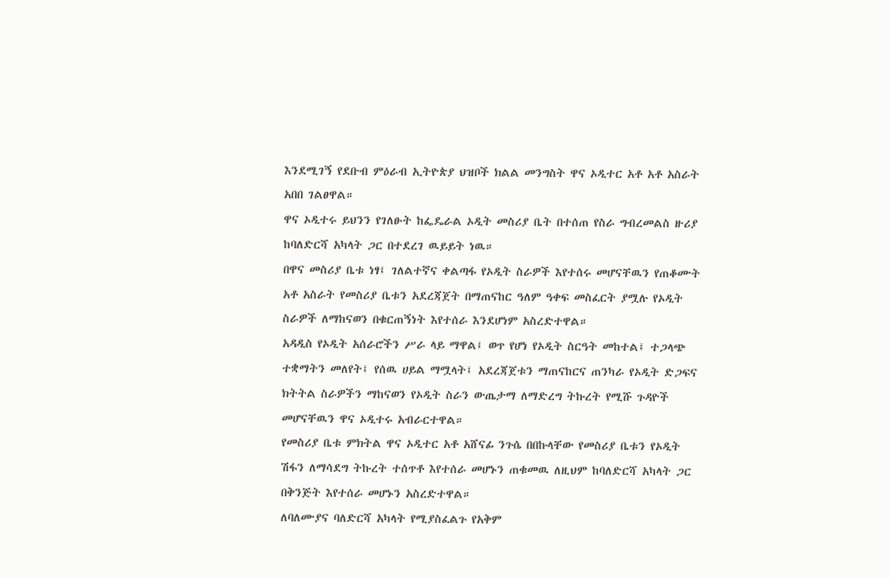እንደሚገኝ የደቡብ ምዕራብ ኢትዮጵያ ህዝቦች ክልል መንግስት ዋና ኦዲተር አቶ አቶ አስራት አበበ ገልፀዋል።
ዋና ኦዲተሩ ይህንን የገለፁት ከፌዴራል ኦዲት መስሪያ ቤት በተሰጠ የስራ ግብረመልስ ዙሪያ ከባለድርሻ አካላት ጋር በተደረገ ዉይይት ነዉ።
በዋና መስሪያ ቤቱ ነፃ፤ ገለልተኛና ቀልጣፋ የኦዲት ስራዎች እየተሰሩ መሆናቸዉን የጠቆሙት አቶ አስራት የመስሪያ ቤቱን አደረጃጀት በማጠናከር ዓለም ዓቀፍ መስፈርት ያሟሉ የኦዲት ስራዎች ለማከናወን በቁርጠኝነት እየተሰራ እንደሆነም አስረድተዋል።
አዳዲስ የኦዲት አሰራሮችን ሥራ ላይ ማዋል፤ ወጥ የሆነ የኦዲት ስርዓት መከተል፤ ተጋላጭ ተቋማትን መለየት፤ የሰዉ ሀይል ማሟላት፤ አደረጃጀቱን ማጠናከርና ጠንካራ የኦዲት ድጋፍና ክትትል ስራዎችን ማከናወን የኦዲት ስራን ውጤታማ ለማድረግ ትኩረት የሚሹ ጉዳዮች መሆናቸዉን ዋና ኦዲተሩ አብራርተዋል።
የመስሪያ ቤቱ ምክትል ዋና ኦዲተር አቶ አሸናፊ ንጉሴ በበኩላቸው የመስሪያ ቤቱን የኦዲት ሽፋን ለማሳደግ ትኩረት ተሰጥቶ እየተሰራ መሆኑን ጠቁመዉ ለዚህም ከባለድርሻ አካላት ጋር በቅንጅት እየተሰራ መሆኑን አስረድተዋል።
ለባለሙያና ባለድርሻ አካላት የሚያስፈልጉ የአቅም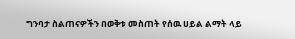ግንባታ ስልጠናዎችን በወቅቱ መስጠት የሰዉ ሀይል ልማት ላይ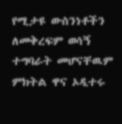የሚታዩ ውስንነቶችን ለመቅረፍም ወሳኝ ተግባራት መሆናቸዉም ምክትል ዋና ኦዲተሩ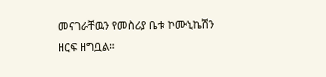መናገራቸዉን የመስሪያ ቤቱ ኮሙኒኬሽን ዘርፍ ዘግቧል።